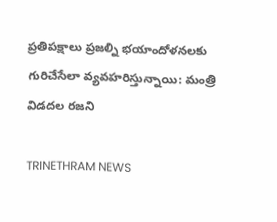ప్రతిపక్షాలు ప్రజల్ని భయాందోళనలకు గురిచేసేలా వ్యవహరిస్తున్నాయి: మంత్రి విడదల రజని

TRINETHRAM NEWS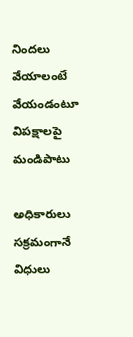నిందలు వేయాలంటే వేయండంటూ విపక్షాలపై మండిపాటు

అధికారులు సక్రమంగానే విధులు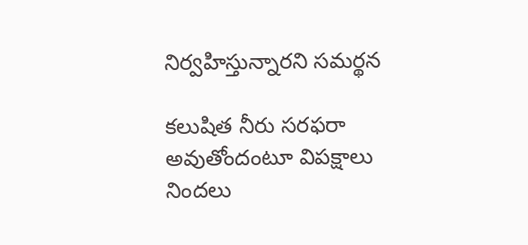నిర్వహిస్తున్నారని సమర్థన

కలుషిత నీరు సరఫరా అవుతోందంటూ విపక్షాలు నిందలు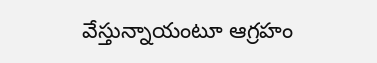వేస్తున్నాయంటూ ఆగ్రహం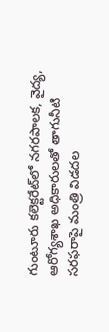గుంటూరు కలెక్టరేట్‌లో నగరపాలక, వైద్య, ఆరోగ్యశాఖ అధికారులతో తాగునీటి సరఫరాపై మంత్రి విడదల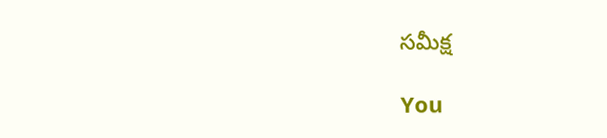సమీక్ష

You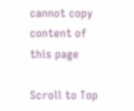cannot copy content of this page

Scroll to Top